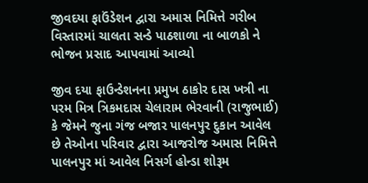જીવદયા ફાઉંડેશન દ્વારા અમાસ નિમિત્તે ગરીબ વિસ્તારમાં ચાલતા સન્ડે પાઠશાળા ના બાળકો ને ભોજન પ્રસાદ આપવામાં આવ્યો

જીવ દયા ફાઉન્ડેશનના પ્રમુખ ઠાકોર દાસ ખત્રી ના પરમ મિત્ર ત્રિકમદાસ ચેલારામ ભેરવાની (રાજુભાઈ) કે જેમને જુના ગંજ બજાર પાલનપુર દુકાન આવેલ છે તેઓના પરિવાર દ્વારા આજરોજ અમાસ નિમિત્તે પાલનપુર માં આવેલ નિસર્ગ હોન્ડા શોરૂમ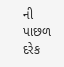ની પાછળ દરેક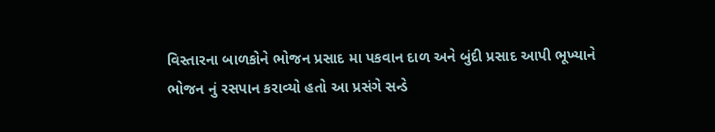વિસ્તારના બાળકોને ભોજન પ્રસાદ મા પકવાન દાળ અને બુંદી પ્રસાદ આપી ભૂખ્યાને ભોજન નું રસપાન કરાવ્યો હતો આ પ્રસંગે સન્ડે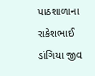પાઠશાળાના રાકેશભાઈ ડાંગિયા જીવ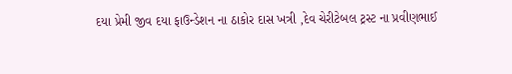દયા પ્રેમી જીવ દયા ફાઉન્ડેશન ના ઠાકોર દાસ ખત્રી ,દેવ ચેરીટેબલ ટ્રસ્ટ ના પ્રવીણભાઈ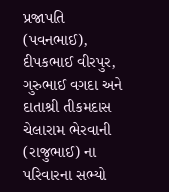પ્રજાપતિ (પવનભાઈ), દીપકભાઈ વીરપુર, ગુરુભાઈ વગદા અને દાતાશ્રી તીકમદાસ ચેલારામ ભેરવાની (રાજુભાઈ) ના પરિવારના સભ્યો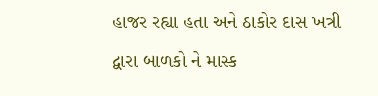હાજર રહ્યા હતા અને ઠાકોર દાસ ખત્રી દ્વારા બાળકો ને માસ્ક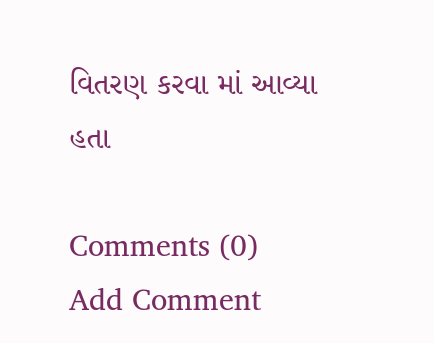વિતરણ કરવા માં આવ્યા હતા

Comments (0)
Add Comment